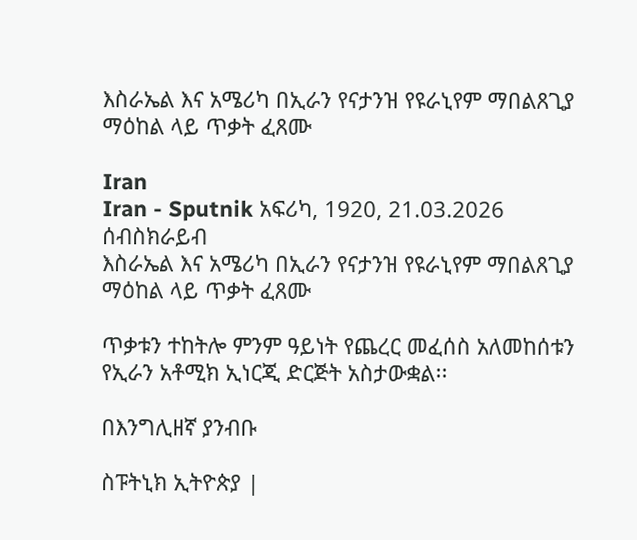እስራኤል እና አሜሪካ በኢራን የናታንዝ የዩራኒየም ማበልጸጊያ ማዕከል ላይ ጥቃት ፈጸሙ

Iran
Iran - Sputnik አፍሪካ, 1920, 21.03.2026
ሰብስክራይብ
እስራኤል እና አሜሪካ በኢራን የናታንዝ የዩራኒየም ማበልጸጊያ ማዕከል ላይ ጥቃት ፈጸሙ

ጥቃቱን ተከትሎ ምንም ዓይነት የጨረር መፈሰስ አለመከሰቱን የኢራን አቶሚክ ኢነርጂ ድርጅት አስታውቋል፡፡

በእንግሊዘኛ ያንብቡ

ስፑትኒክ ኢትዮጵያ |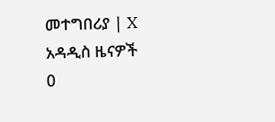መተግበሪያ | X
አዳዲስ ዜናዎች
0